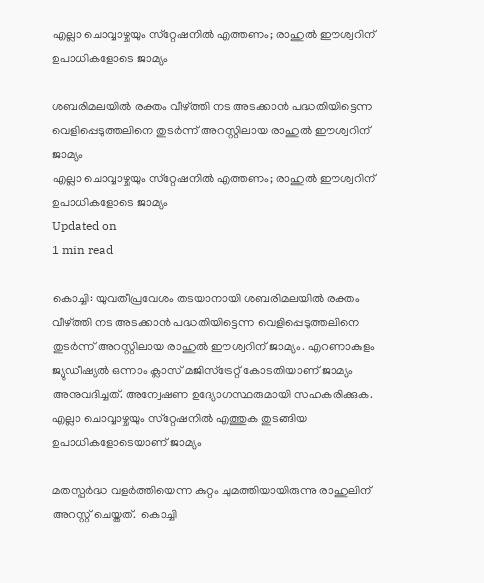എല്ലാ ചൊവ്വാഴ്ചയും സ്‌റ്റേഷനില്‍ എത്തണം; രാഹുല്‍ ഈശ്വറിന് ഉപാധികളോടെ ജാമ്യം

ശബരിമലയില്‍ രക്തം വീഴ്ത്തി നട അടക്കാന്‍ പദ്ധതിയിട്ടെന്ന വെളിപ്പെടുത്തലിനെ തുടര്‍ന്ന് അറസ്റ്റിലായ രാഹുല്‍ ഈശ്വറിന് ജാമ്യം
എല്ലാ ചൊവ്വാഴ്ചയും സ്‌റ്റേഷനില്‍ എത്തണം; രാഹുല്‍ ഈശ്വറിന് ഉപാധികളോടെ ജാമ്യം
Updated on
1 min read

കൊച്ചി: യുവതീപ്രവേശം തടയാനായി ശബരിമലയില്‍ രക്തം വീഴ്ത്തി നട അടക്കാന്‍ പദ്ധതിയിട്ടെന്ന വെളിപ്പെടുത്തലിനെ തുടര്‍ന്ന് അറസ്റ്റിലായ രാഹുല്‍ ഈശ്വറിന് ജാമ്യം. എറണാകുളം ജ്യുഡീഷ്യല്‍ ഒന്നാം ക്ലാസ് മജിസ്‌ട്രേറ്റ് കോടതിയാണ് ജാമ്യം അനുവദിച്ചത്. അന്വേഷണ ഉദ്യോഗസ്ഥരുമായി സഹകരിക്കുക. എല്ലാ ചൊവ്വാഴ്ചയും സ്‌റ്റേഷനില്‍ എത്തുക തുടങ്ങിയ ഉപാധികളോടെയാണ് ജാമ്യം

മതസ്പര്‍ദ്ധ വളര്‍ത്തിയെന്ന കുറ്റം ചുമത്തിയായിരുന്നു രാഹുലിന്  അറസ്റ്റ് ചെയ്തത്.  കൊച്ചി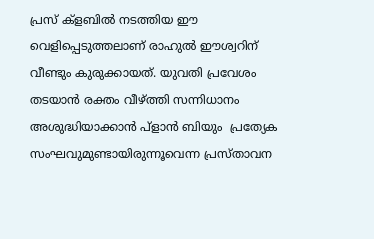പ്രസ് ക്‌ളബില്‍ നടത്തിയ ഈ വെളിപ്പെടുത്തലാണ് രാഹുല്‍ ഈശ്വറിന് വീണ്ടും കുരുക്കായത്. യുവതി പ്രവേശം തടയാന്‍ രക്തം വീഴ്ത്തി സന്നിധാനം അശുദ്ധിയാക്കാന്‍ പ്‌ളാന്‍ ബിയും  പ്രത്യേക സംഘവുമുണ്ടായിരുന്നൂവെന്ന പ്രസ്താവന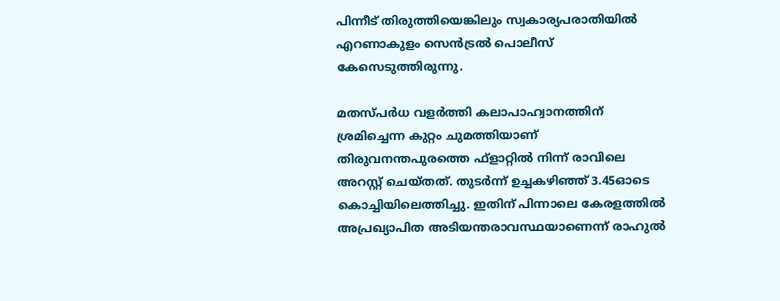പിന്നീട് തിരുത്തിയെങ്കിലും സ്വകാര്യപരാതിയില്‍ എറണാകുളം സെന്‍ട്രല്‍ പൊലീസ് കേസെടുത്തിരുന്നു.

മതസ്പര്‍ധ വളര്‍ത്തി കലാപാഹ്വാനത്തിന് ശ്രമിച്ചെന്ന കുറ്റം ചുമത്തിയാണ്  തിരുവനന്തപുരത്തെ ഫ്‌ളാറ്റില്‍ നിന്ന് രാവിലെ അറസ്റ്റ് ചെയ്തത്. തുടര്‍ന്ന് ഉച്ചകഴിഞ്ഞ് 3.45ഓടെ കൊച്ചിയിലെത്തിച്ചു. ഇതിന് പിന്നാലെ കേരളത്തില്‍ അപ്രഖ്യാപിത അടിയന്തരാവസ്ഥയാണെന്ന് രാഹുല്‍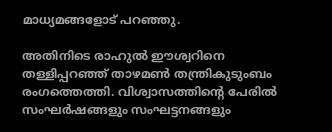മാധ്യമങ്ങളോട് പറഞ്ഞു.

അതിനിടെ രാഹുല്‍ ഈശ്വറിനെ തള്ളിപ്പറഞ്ഞ് താഴമണ്‍ തന്ത്രികുടുംബം രംഗത്തെത്തി. വിശ്വാസത്തിന്റെ പേരില്‍ സംഘര്‍ഷങ്ങളും സംഘട്ടനങ്ങളും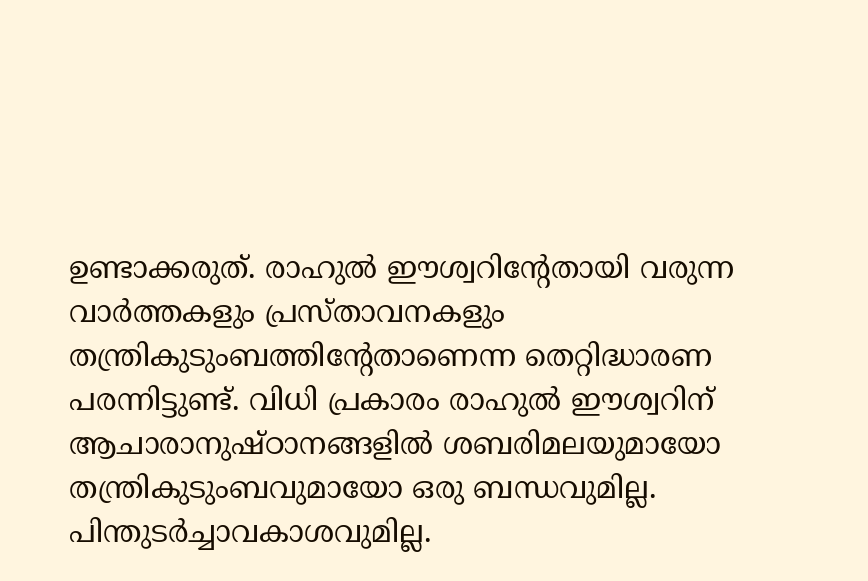ഉണ്ടാക്കരുത്. രാഹുല്‍ ഈശ്വറിന്റേതായി വരുന്ന വാര്‍ത്തകളും പ്രസ്താവനകളും തന്ത്രികുടുംബത്തിന്റേതാണെന്ന തെറ്റിദ്ധാരണ പരന്നിട്ടുണ്ട്. വിധി പ്രകാരം രാഹുല്‍ ഈശ്വറിന് ആചാരാനുഷ്ഠാനങ്ങളില്‍ ശബരിമലയുമായോ തന്ത്രികുടുംബവുമായോ ഒരു ബന്ധവുമില്ല. പിന്തുടര്‍ച്ചാവകാശവുമില്ല.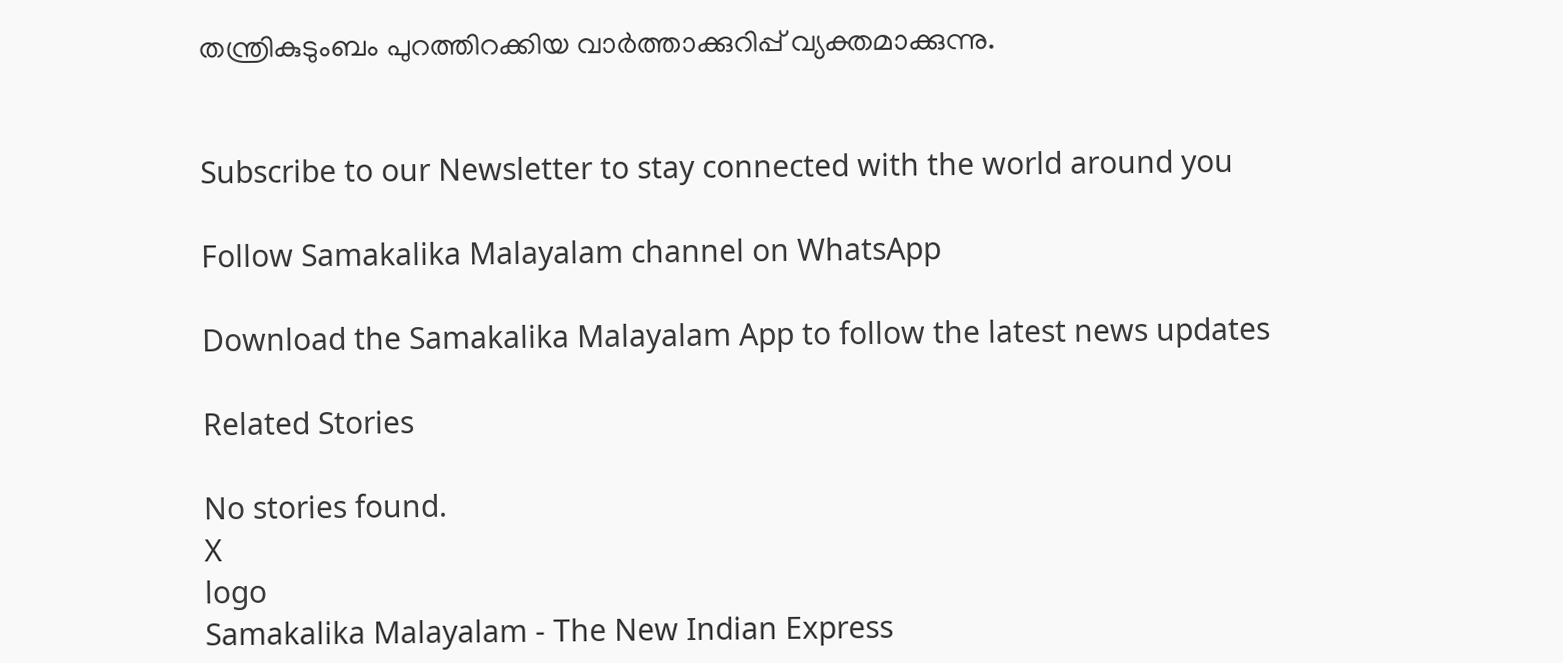തന്ത്രികുടുംബം പുറത്തിറക്കിയ വാര്‍ത്താക്കുറിപ്പ് വ്യക്തമാക്കുന്നു.


Subscribe to our Newsletter to stay connected with the world around you

Follow Samakalika Malayalam channel on WhatsApp

Download the Samakalika Malayalam App to follow the latest news updates

Related Stories

No stories found.
X
logo
Samakalika Malayalam - The New Indian Express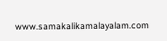www.samakalikamalayalam.com